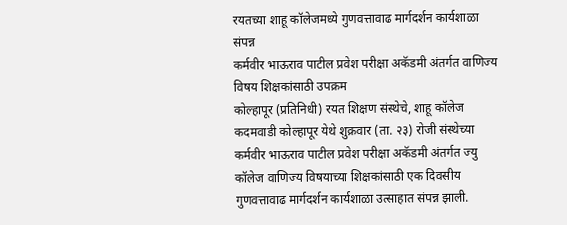रयतच्या शाहू कॉलेजमध्ये गुणवत्तावाढ मार्गदर्शन कार्यशाळा संपन्न
कर्मवीर भाऊराव पाटील प्रवेश परीक्षा अकॅडमी अंतर्गत वाणिज्य विषय शिक्षकांसाठी उपक्रम
कोल्हापूर (प्रतिनिधी) रयत शिक्षण संस्थेचे, शाहू कॉलेज कदमवाडी कोल्हापूर येथे शुक्रवार (ता. २३) रोजी संस्थेच्या कर्मवीर भाऊराव पाटील प्रवेश परीक्षा अकॅडमी अंतर्गत ज्यु कॉलेज वाणिज्य विषयाच्या शिक्षकांसाठी एक दिवसीय गुणवत्तावाढ मार्गदर्शन कार्यशाळा उत्साहात संपन्न झाली.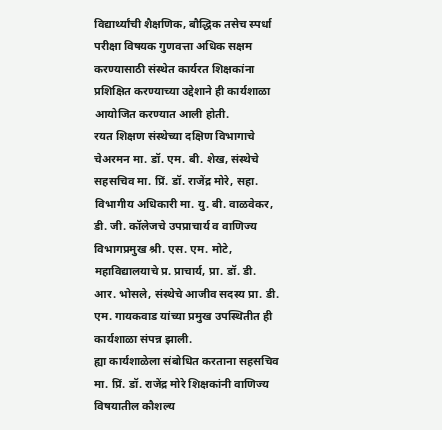विद्यार्थ्यांची शैक्षणिक, बौद्धिक तसेच स्पर्धा परीक्षा विषयक गुणवत्ता अधिक सक्षम करण्यासाठी संस्थेत कार्यरत शिक्षकांना प्रशिक्षित करण्याच्या उद्देशाने ही कार्यशाळा आयोजित करण्यात आली होती.
रयत शिक्षण संस्थेच्या दक्षिण विभागाचे चेअरमन मा. डॉ. एम. बी. शेख, संस्थेचे सहसचिव मा. प्रिं. डॉ. राजेंद्र मोरे, सहा. विभागीय अधिकारी मा. यु. बी. वाळवेकर, डी. जी. कॉलेजचे उपप्राचार्य व वाणिज्य विभागप्रमुख श्री. एस. एम. मोटे, महाविद्यालयाचे प्र. प्राचार्य, प्रा. डॉ. डी. आर. भोसले, संस्थेचे आजीव सदस्य प्रा. डी. एम. गायकवाड यांच्या प्रमुख उपस्थितीत ही कार्यशाळा संपन्न झाली.
ह्या कार्यशाळेला संबोधित करताना सहसचिव मा. प्रिं. डॉ. राजेंद्र मोरे शिक्षकांनी वाणिज्य विषयातील कौशल्य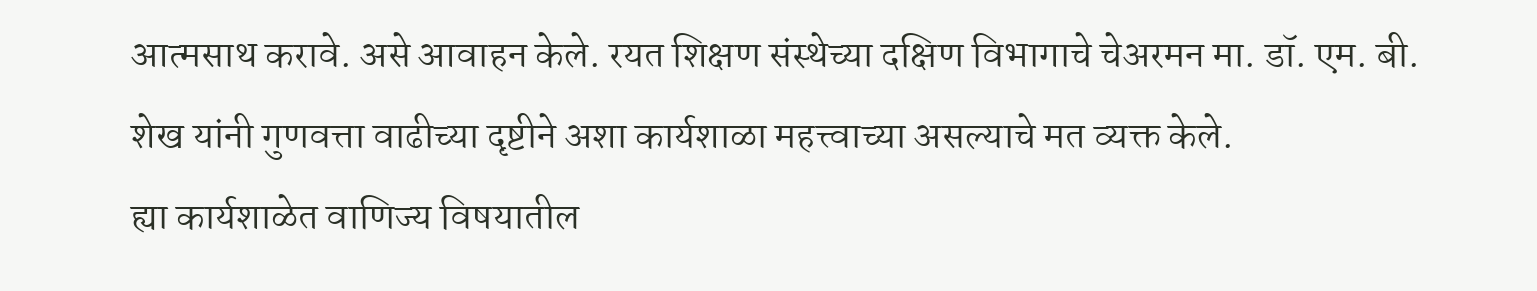आत्मसाथ करावे. असे आवाहन केले. रयत शिक्षण संस्थेच्या दक्षिण विभागाचे चेअरमन मा. डॉ. एम. बी. शेख यांनी गुणवत्ता वाढीच्या दृष्टीने अशा कार्यशाळा महत्त्वाच्या असल्याचे मत व्यक्त केले.
ह्या कार्यशाळेत वाणिज्य विषयातील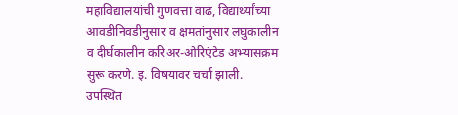महाविद्यालयांची गुणवत्ता वाढ, विद्यार्थ्यांच्या आवडीनिवडीनुसार व क्षमतांनुसार लघुकालीन व दीर्घकालीन करिअर-ओरिएंटेड अभ्यासक्रम सुरू करणे. इ. विषयावर चर्चा झाली. उपस्थित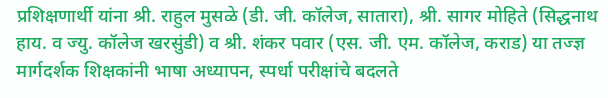प्रशिक्षणार्थी यांना श्री. राहुल मुसळे (डी. जी. कॉलेज, सातारा), श्री. सागर मोहिते (सिद्धनाथ हाय. व ज्यु. कॉलेज खरसुंडी) व श्री. शंकर पवार (एस. जी. एम. कॉलेज, कराड) या तज्ज्ञ मार्गदर्शक शिक्षकांनी भाषा अध्यापन, स्पर्धा परीक्षांचे बदलते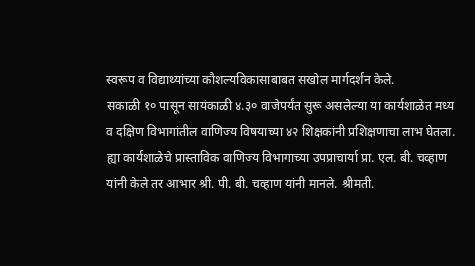स्वरूप व विद्याथ्यांच्या कौशल्यविकासाबाबत सखोल मार्गदर्शन केले.
सकाळी १० पासून सायंकाळी ४.३० वाजेपर्यंत सुरू असलेल्या या कार्यशाळेत मध्य व दक्षिण विभागांतील वाणिज्य विषयाच्या ४२ शिक्षकांनी प्रशिक्षणाचा लाभ घेतला. ह्या कार्यशाळेचे प्रास्ताविक वाणिज्य विभागाच्या उपप्राचार्या प्रा. एल. बी. चव्हाण यांनी केले तर आभार श्री. पी. बी. चव्हाण यांनी मानले. श्रीमती.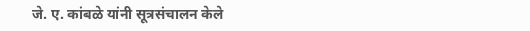जे. ए. कांबळे यांनी सूत्रसंचालन केले